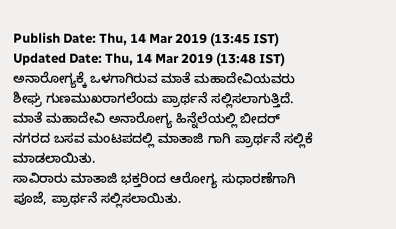Publish Date: Thu, 14 Mar 2019 (13:45 IST)
Updated Date: Thu, 14 Mar 2019 (13:48 IST)
ಅನಾರೋಗ್ಯಕ್ಕೆ ಒಳಗಾಗಿರುವ ಮಾತೆ ಮಹಾದೇವಿಯವರು ಶೀಘ್ರ ಗುಣಮುಖರಾಗಲೆಂದು ಪ್ರಾರ್ಥನೆ ಸಲ್ಲಿಸಲಾಗುತ್ತಿದೆ.
ಮಾತೆ ಮಹಾದೇವಿ ಅನಾರೋಗ್ಯ ಹಿನ್ನೆಲೆಯಲ್ಲಿ ಬೀದರ್ ನಗರದ ಬಸವ ಮಂಟಪದಲ್ಲಿ ಮಾತಾಜಿ ಗಾಗಿ ಪ್ರಾರ್ಥನೆ ಸಲ್ಲಿಕೆ ಮಾಡಲಾಯಿತು.
ಸಾವಿರಾರು ಮಾತಾಜಿ ಭಕ್ತರಿಂದ ಆರೋಗ್ಯ ಸುಧಾರಣೆಗಾಗಿ ಪೂಜೆ, ಪ್ರಾರ್ಥನೆ ಸಲ್ಲಿಸಲಾಯಿತು.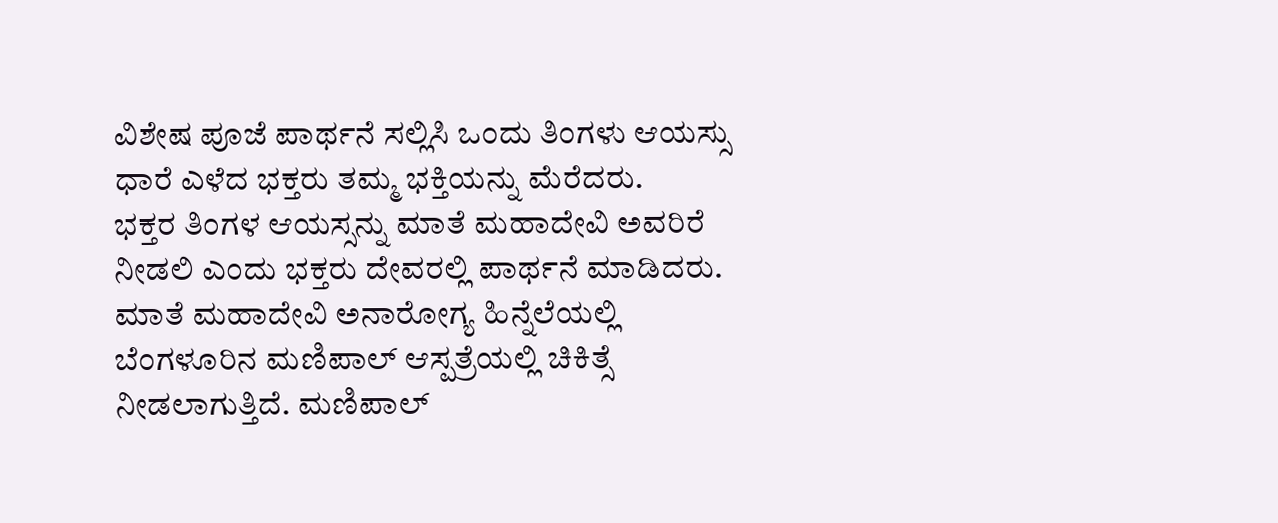ವಿಶೇಷ ಪೂಜೆ ಪಾರ್ಥನೆ ಸಲ್ಲಿಸಿ ಒಂದು ತಿಂಗಳು ಆಯಸ್ಸು ಧಾರೆ ಎಳೆದ ಭಕ್ತರು ತಮ್ಮ ಭಕ್ತಿಯನ್ನು ಮೆರೆದರು.
ಭಕ್ತರ ತಿಂಗಳ ಆಯಸ್ಸನ್ನು ಮಾತೆ ಮಹಾದೇವಿ ಅವರಿರೆ ನೀಡಲಿ ಎಂದು ಭಕ್ತರು ದೇವರಲ್ಲಿ ಪಾರ್ಥನೆ ಮಾಡಿದರು.
ಮಾತೆ ಮಹಾದೇವಿ ಅನಾರೋಗ್ಯ ಹಿನ್ನೆಲೆಯಲ್ಲಿ ಬೆಂಗಳೂರಿನ ಮಣಿಪಾಲ್ ಆಸ್ಪತ್ರೆಯಲ್ಲಿ ಚಿಕಿತ್ಸೆ ನೀಡಲಾಗುತ್ತಿದೆ. ಮಣಿಪಾಲ್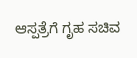ಆಸ್ಪತ್ರೆಗೆ ಗೃಹ ಸಚಿವ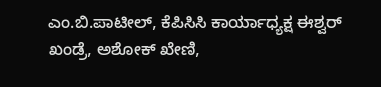ಎಂ.ಬಿ.ಪಾಟೀಲ್, ಕೆಪಿಸಿಸಿ ಕಾರ್ಯಾಧ್ಯಕ್ಷ ಈಶ್ವರ್ ಖಂಡ್ರೆ, ಅಶೋಕ್ ಖೇಣಿ,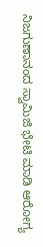ನಿಜಗುಣಾನಂದ ಸ್ವಾಮಿಜಿ ಭೇಟಿ ಮಾಡಿ ಆರೋಗ್ಯ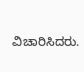ವಿಚಾರಿಸಿದರು.